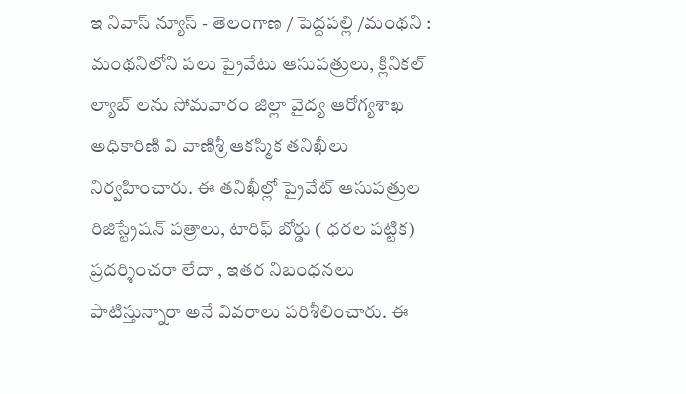ఇ నివాస్ న్యూస్ - తెలంగాణ / పెద్దపల్లి /మంథని : మంథనిలోని పలు ప్రైవేటు ఆసుపత్రులు, క్లినికల్ ల్యాబ్ లను సోమవారం జిల్లా వైద్య ఆరోగ్యశాఖ అధికారిణి వి వాణిశ్రీ ఆకస్మిక తనిఖీలు నిర్వహించారు. ఈ తనిఖీల్లో ప్రైవేట్ ఆసుపత్రుల రిజిస్ట్రేషన్ పత్రాలు, టారిఫ్ బోర్డు ( ధరల పట్టిక) ప్రదర్శించరా లేదా , ఇతర నిబంధనలు పాటిస్తున్నారా అనే వివరాలు పరిశీలించారు. ఈ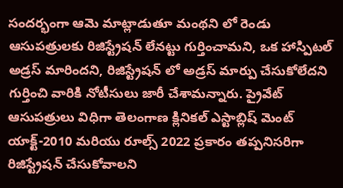సందర్భంగా ఆమె మాట్లాడుతూ మంథని లో రెండు ఆసుపత్రులకు రిజిస్ట్రేషన్ లేనట్టు గుర్తించామని, ఒక హాస్పిటల్ అడ్రస్ మారిందని, రిజిస్ట్రేషన్ లో అడ్రస్ మార్పు చేసుకోలేదని గుర్తించి వారికి నోటీసులు జారీ చేశామన్నారు. ప్రైవేట్ ఆసుపత్రులు విధిగా తెలంగాణ క్లినికల్ ఎస్టాబ్లిష్ మెంట్ యాక్ట్-2010 మరియు రూల్స్ 2022 ప్రకారం తప్పనిసరిగా రిజిస్ట్రేషన్ చేసుకోవాలని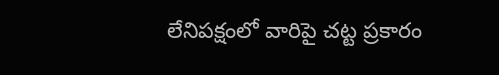లేనిపక్షంలో వారిపై చట్ట ప్రకారం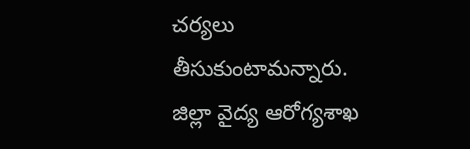చర్యలు తీసుకుంటామన్నారు. జిల్లా వైద్య ఆరోగ్యశాఖ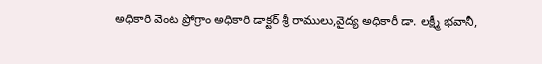అధికారి వెంట ప్రోగ్రాం అధికారి డాక్టర్ శ్రీ రాములు,వైద్య అధికారీ డా. లక్ష్మీ భవానీ,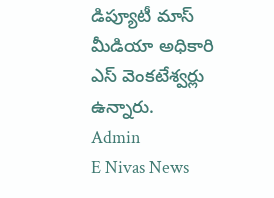డిప్యూటీ మాస్ మీడియా అధికారి ఎస్ వెంకటేశ్వర్లు ఉన్నారు.
Admin
E Nivas News